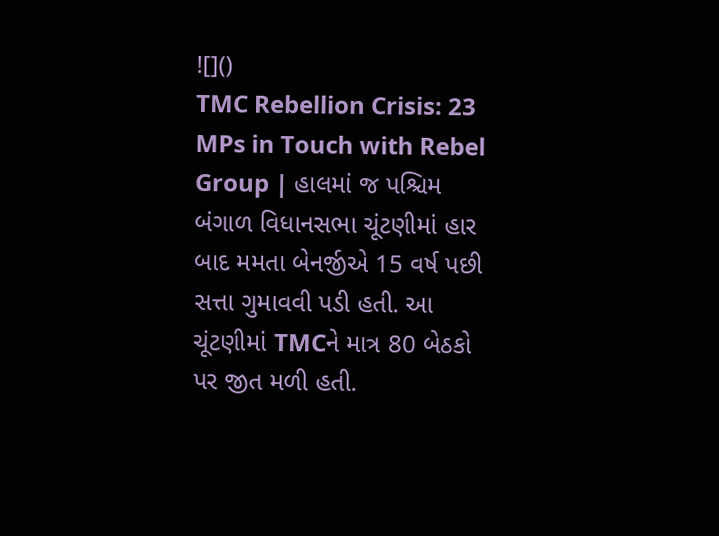![]()
TMC Rebellion Crisis: 23 MPs in Touch with Rebel Group | હાલમાં જ પશ્ચિમ બંગાળ વિધાનસભા ચૂંટણીમાં હાર બાદ મમતા બેનર્જીએ 15 વર્ષ પછી સત્તા ગુમાવવી પડી હતી. આ ચૂંટણીમાં TMCને માત્ર 80 બેઠકો પર જીત મળી હતી.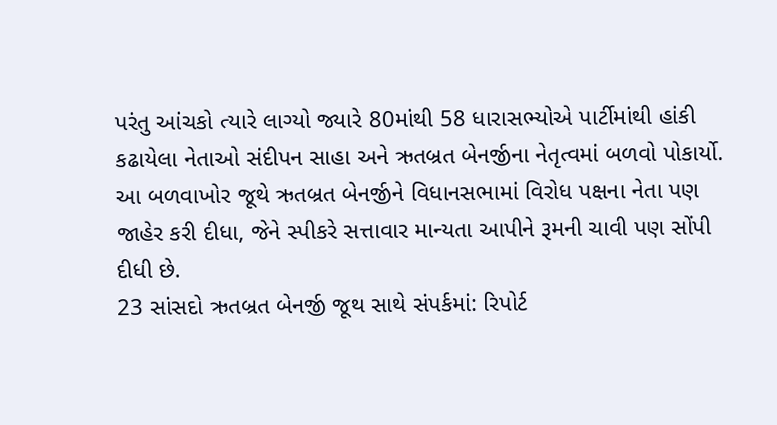પરંતુ આંચકો ત્યારે લાગ્યો જ્યારે 80માંથી 58 ધારાસભ્યોએ પાર્ટીમાંથી હાંકી કઢાયેલા નેતાઓ સંદીપન સાહા અને ઋતબ્રત બેનર્જીના નેતૃત્વમાં બળવો પોકાર્યો. આ બળવાખોર જૂથે ઋતબ્રત બેનર્જીને વિધાનસભામાં વિરોધ પક્ષના નેતા પણ જાહેર કરી દીધા, જેને સ્પીકરે સત્તાવાર માન્યતા આપીને રૂમની ચાવી પણ સોંપી દીધી છે.
23 સાંસદો ઋતબ્રત બેનર્જી જૂથ સાથે સંપર્કમાં: રિપોર્ટ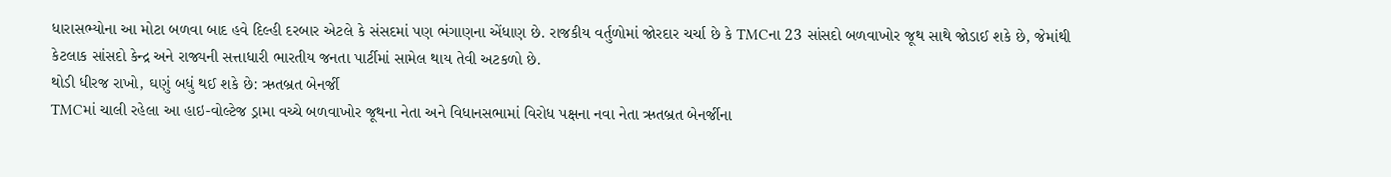ધારાસભ્યોના આ મોટા બળવા બાદ હવે દિલ્હી દરબાર એટલે કે સંસદમાં પણ ભંગાણના એંધાણ છે. રાજકીય વર્તુળોમાં જોરદાર ચર્ચા છે કે TMCના 23 સાંસદો બળવાખોર જૂથ સાથે જોડાઈ શકે છે, જેમાંથી કેટલાક સાંસદો કેન્દ્ર અને રાજ્યની સત્તાધારી ભારતીય જનતા પાર્ટીમાં સામેલ થાય તેવી અટકળો છે.
થોડી ધીરજ રાખો, ઘણું બધું થઈ શકે છે: ઋતબ્રત બેનર્જી
TMCમાં ચાલી રહેલા આ હાઇ-વોલ્ટેજ ડ્રામા વચ્ચે બળવાખોર જૂથના નેતા અને વિધાનસભામાં વિરોધ પક્ષના નવા નેતા ઋતબ્રત બેનર્જીના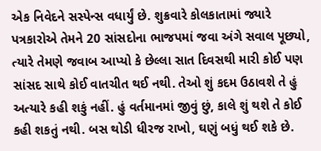એક નિવેદને સસ્પેન્સ વધાર્યું છે. શુક્રવારે કોલકાતામાં જ્યારે પત્રકારોએ તેમને 20 સાંસદોના ભાજપમાં જવા અંગે સવાલ પૂછ્યો, ત્યારે તેમણે જવાબ આપ્યો કે છેલ્લા સાત દિવસથી મારી કોઈ પણ સાંસદ સાથે કોઈ વાતચીત થઈ નથી. તેઓ શું કદમ ઉઠાવશે તે હું અત્યારે કહી શકું નહીં. હું વર્તમાનમાં જીવું છું, કાલે શું થશે તે કોઈ કહી શકતું નથી. બસ થોડી ધીરજ રાખો, ઘણું બધું થઈ શકે છે.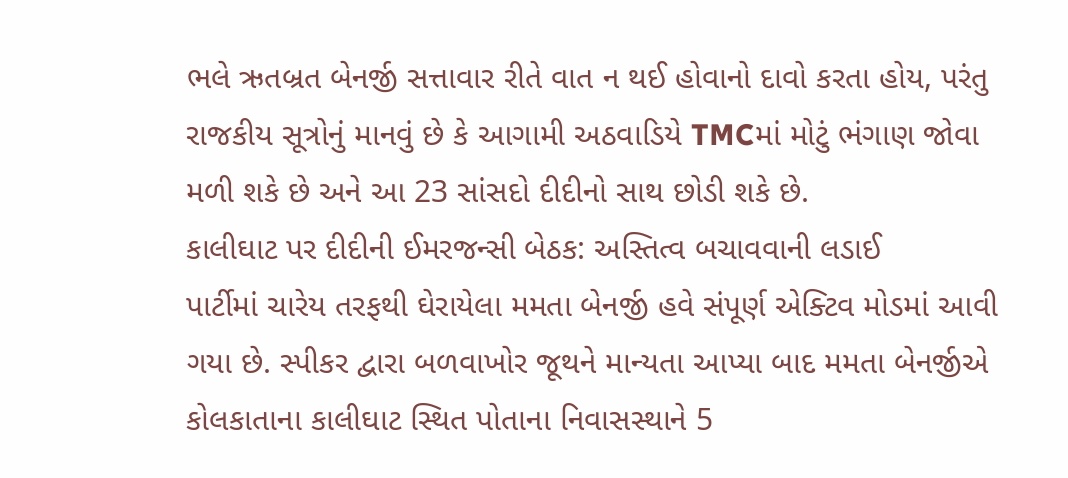ભલે ઋતબ્રત બેનર્જી સત્તાવાર રીતે વાત ન થઈ હોવાનો દાવો કરતા હોય, પરંતુ રાજકીય સૂત્રોનું માનવું છે કે આગામી અઠવાડિયે TMCમાં મોટું ભંગાણ જોવા મળી શકે છે અને આ 23 સાંસદો દીદીનો સાથ છોડી શકે છે.
કાલીઘાટ પર દીદીની ઈમરજન્સી બેઠક: અસ્તિત્વ બચાવવાની લડાઈ
પાર્ટીમાં ચારેય તરફથી ઘેરાયેલા મમતા બેનર્જી હવે સંપૂર્ણ એક્ટિવ મોડમાં આવી ગયા છે. સ્પીકર દ્વારા બળવાખોર જૂથને માન્યતા આપ્યા બાદ મમતા બેનર્જીએ કોલકાતાના કાલીઘાટ સ્થિત પોતાના નિવાસસ્થાને 5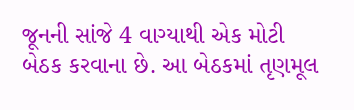જૂનની સાંજે 4 વાગ્યાથી એક મોટી બેઠક કરવાના છે. આ બેઠકમાં તૃણમૂલ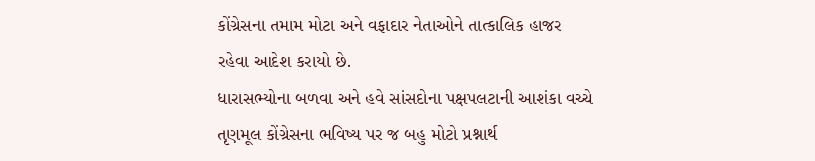કોંગ્રેસના તમામ મોટા અને વફાદાર નેતાઓને તાત્કાલિક હાજર રહેવા આદેશ કરાયો છે.
ધારાસભ્યોના બળવા અને હવે સાંસદોના પક્ષપલટાની આશંકા વચ્ચે તૃણમૂલ કોંગ્રેસના ભવિષ્ય પર જ બહુ મોટો પ્રશ્નાર્થ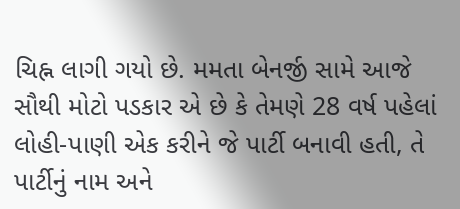ચિહ્ન લાગી ગયો છે. મમતા બેનર્જી સામે આજે સૌથી મોટો પડકાર એ છે કે તેમણે 28 વર્ષ પહેલાં લોહી-પાણી એક કરીને જે પાર્ટી બનાવી હતી, તે પાર્ટીનું નામ અને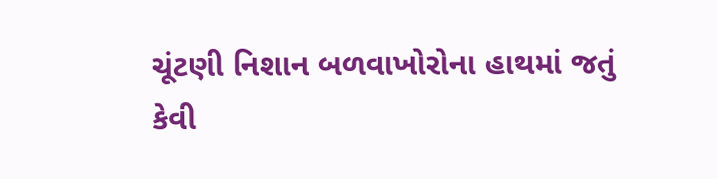ચૂંટણી નિશાન બળવાખોરોના હાથમાં જતું કેવી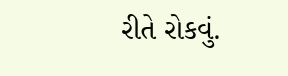રીતે રોકવું.